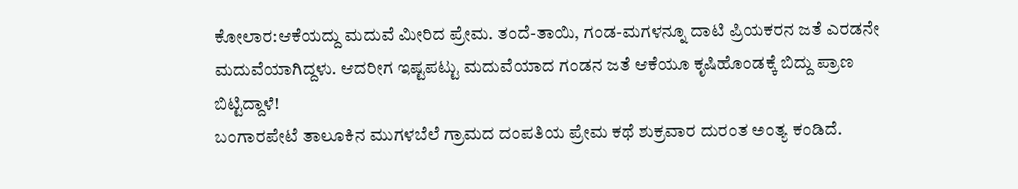ಕೋಲಾರ:ಆಕೆಯದ್ದು ಮದುವೆ ಮೀರಿದ ಪ್ರೇಮ. ತಂದೆ-ತಾಯಿ, ಗಂಡ-ಮಗಳನ್ನೂ ದಾಟಿ ಪ್ರಿಯಕರನ ಜತೆ ಎರಡನೇ ಮದುವೆಯಾಗಿದ್ದಳು. ಆದರೀಗ ಇಷ್ಟಪಟ್ಟು ಮದುವೆಯಾದ ಗಂಡನ ಜತೆ ಆಕೆಯೂ ಕೃಷಿಹೊಂಡಕ್ಕೆ ಬಿದ್ದು ಪ್ರಾಣ ಬಿಟ್ಟಿದ್ದಾಳೆ!
ಬಂಗಾರಪೇಟೆ ತಾಲೂಕಿನ ಮುಗಳಬೆಲೆ ಗ್ರಾಮದ ದಂಪತಿಯ ಪ್ರೇಮ ಕಥೆ ಶುಕ್ರವಾರ ದುರಂತ ಅಂತ್ಯ ಕಂಡಿದೆ.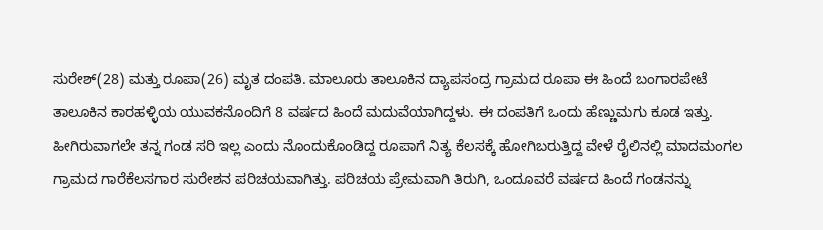ಸುರೇಶ್(28) ಮತ್ತು ರೂಪಾ(26) ಮೃತ ದಂಪತಿ. ಮಾಲೂರು ತಾಲೂಕಿನ ದ್ಯಾಪಸಂದ್ರ ಗ್ರಾಮದ ರೂಪಾ ಈ ಹಿಂದೆ ಬಂಗಾರಪೇಟೆ ತಾಲೂಕಿನ ಕಾರಹಳ್ಳಿಯ ಯುವಕನೊಂದಿಗೆ 8 ವರ್ಷದ ಹಿಂದೆ ಮದುವೆಯಾಗಿದ್ದಳು. ಈ ದಂಪತಿಗೆ ಒಂದು ಹೆಣ್ಣುಮಗು ಕೂಡ ಇತ್ತು. ಹೀಗಿರುವಾಗಲೇ ತನ್ನ ಗಂಡ ಸರಿ ಇಲ್ಲ ಎಂದು ನೊಂದುಕೊಂಡಿದ್ದ ರೂಪಾಗೆ ನಿತ್ಯ ಕೆಲಸಕ್ಕೆ ಹೋಗಿಬರುತ್ತಿದ್ದ ವೇಳೆ ರೈಲಿನಲ್ಲಿ ಮಾದಮಂಗಲ ಗ್ರಾಮದ ಗಾರೆಕೆಲಸಗಾರ ಸುರೇಶನ ಪರಿಚಯವಾಗಿತ್ತು. ಪರಿಚಯ ಪ್ರೇಮವಾಗಿ ತಿರುಗಿ, ಒಂದೂವರೆ ವರ್ಷದ ಹಿಂದೆ ಗಂಡನನ್ನು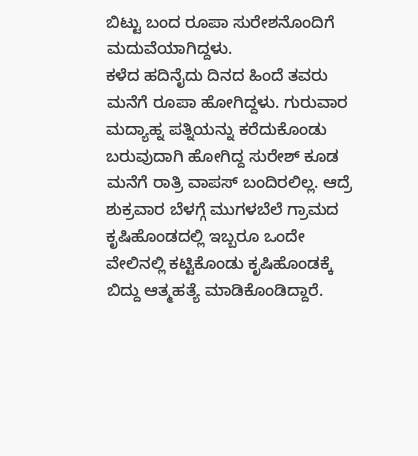ಬಿಟ್ಟು ಬಂದ ರೂಪಾ ಸುರೇಶನೊಂದಿಗೆ ಮದುವೆಯಾಗಿದ್ದಳು.
ಕಳೆದ ಹದಿನೈದು ದಿನದ ಹಿಂದೆ ತವರು ಮನೆಗೆ ರೂಪಾ ಹೋಗಿದ್ದಳು. ಗುರುವಾರ ಮದ್ಯಾಹ್ನ ಪತ್ನಿಯನ್ನು ಕರೆದುಕೊಂಡು ಬರುವುದಾಗಿ ಹೋಗಿದ್ದ ಸುರೇಶ್ ಕೂಡ ಮನೆಗೆ ರಾತ್ರಿ ವಾಪಸ್ ಬಂದಿರಲಿಲ್ಲ. ಆದ್ರೆ ಶುಕ್ರವಾರ ಬೆಳಗ್ಗೆ ಮುಗಳಬೆಲೆ ಗ್ರಾಮದ ಕೃಷಿಹೊಂಡದಲ್ಲಿ ಇಬ್ಬರೂ ಒಂದೇ ವೇಲಿನಲ್ಲಿ ಕಟ್ಟಿಕೊಂಡು ಕೃಷಿಹೊಂಡಕ್ಕೆ ಬಿದ್ದು ಆತ್ಮಹತ್ಯೆ ಮಾಡಿಕೊಂಡಿದ್ದಾರೆ.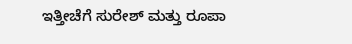ಇತ್ತೀಚೆಗೆ ಸುರೇಶ್ ಮತ್ತು ರೂಪಾ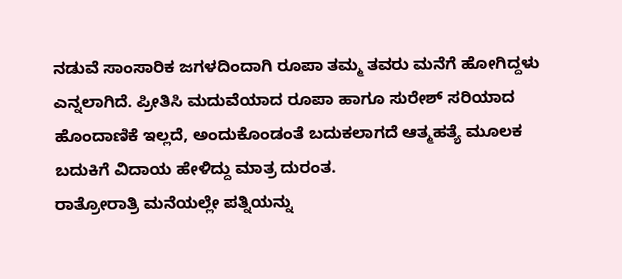ನಡುವೆ ಸಾಂಸಾರಿಕ ಜಗಳದಿಂದಾಗಿ ರೂಪಾ ತಮ್ಮ ತವರು ಮನೆಗೆ ಹೋಗಿದ್ದಳು ಎನ್ನಲಾಗಿದೆ. ಪ್ರೀತಿಸಿ ಮದುವೆಯಾದ ರೂಪಾ ಹಾಗೂ ಸುರೇಶ್ ಸರಿಯಾದ ಹೊಂದಾಣಿಕೆ ಇಲ್ಲದೆ, ಅಂದುಕೊಂಡಂತೆ ಬದುಕಲಾಗದೆ ಆತ್ಮಹತ್ಯೆ ಮೂಲಕ ಬದುಕಿಗೆ ವಿದಾಯ ಹೇಳಿದ್ದು ಮಾತ್ರ ದುರಂತ.
ರಾತ್ರೋರಾತ್ರಿ ಮನೆಯಲ್ಲೇ ಪತ್ನಿಯನ್ನು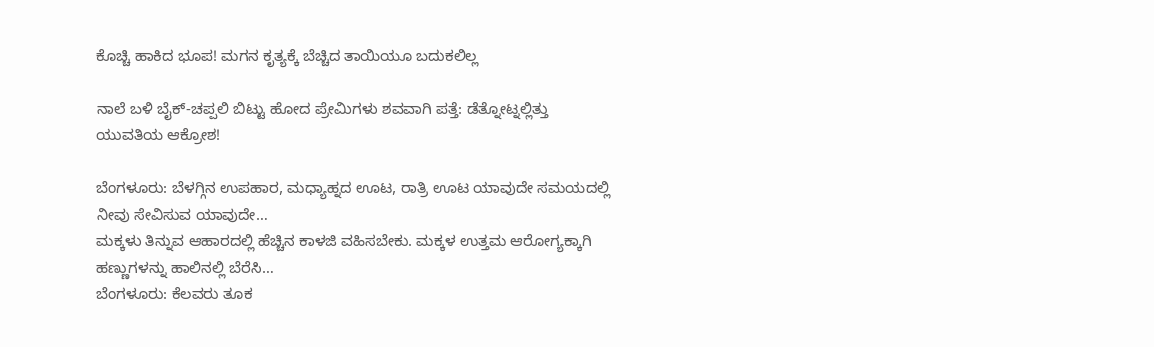ಕೊಚ್ಚಿ ಹಾಕಿದ ಭೂಪ! ಮಗನ ಕೃತ್ಯಕ್ಕೆ ಬೆಚ್ಚಿದ ತಾಯಿಯೂ ಬದುಕಲಿಲ್ಲ

ನಾಲೆ ಬಳಿ ಬೈಕ್-ಚಪ್ಪಲಿ ಬಿಟ್ಟು ಹೋದ ಪ್ರೇಮಿಗಳು ಶವವಾಗಿ ಪತ್ತೆ: ಡೆತ್ನೋಟ್ನಲ್ಲಿತ್ತು ಯುವತಿಯ ಆಕ್ರೋಶ!

ಬೆಂಗಳೂರು: ಬೆಳಗ್ಗಿನ ಉಪಹಾರ, ಮಧ್ಯಾಹ್ನದ ಊಟ, ರಾತ್ರಿ ಊಟ ಯಾವುದೇ ಸಮಯದಲ್ಲಿ ನೀವು ಸೇವಿಸುವ ಯಾವುದೇ…
ಮಕ್ಕಳು ತಿನ್ನುವ ಆಹಾರದಲ್ಲಿ ಹೆಚ್ಚಿನ ಕಾಳಜಿ ವಹಿಸಬೇಕು. ಮಕ್ಕಳ ಉತ್ತಮ ಆರೋಗ್ಯಕ್ಕಾಗಿ ಹಣ್ಣುಗಳನ್ನು ಹಾಲಿನಲ್ಲಿ ಬೆರೆಸಿ…
ಬೆಂಗಳೂರು: ಕೆಲವರು ತೂಕ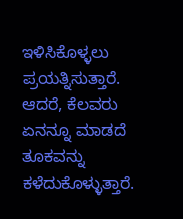ಇಳಿಸಿಕೊಳ್ಳಲು ಪ್ರಯತ್ನಿಸುತ್ತಾರೆ. ಆದರೆ, ಕೆಲವರು ಏನನ್ನೂ ಮಾಡದೆ ತೂಕವನ್ನು ಕಳೆದುಕೊಳ್ಳುತ್ತಾರೆ.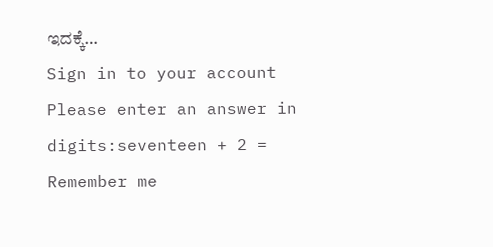ಇದಕ್ಕೆ…
Sign in to your account
Please enter an answer in digits:seventeen + 2 =
Remember me